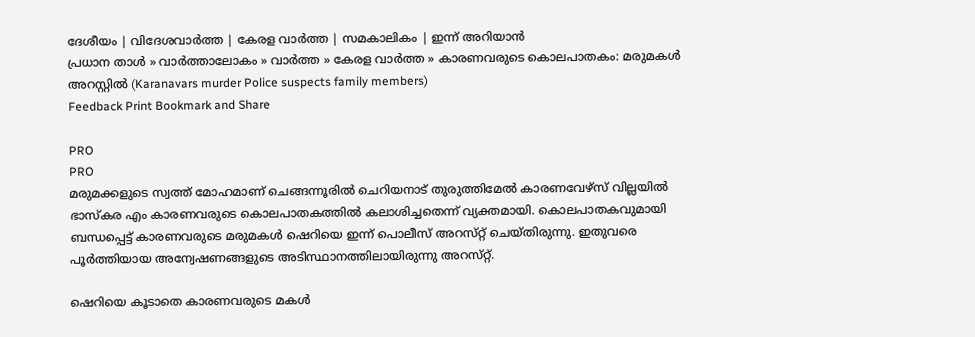ദേശീയം | വിദേശവാര്‍ത്ത | കേരള വാര്‍ത്ത | സമകാലികം | ഇന്ന് അറിയാന്‍
പ്രധാന താള്‍ » വാര്‍ത്താലോകം » വാര്‍ത്ത » കേരള വാര്‍ത്ത » കാരണവരുടെ കൊലപാതകം: മരുമകള്‍ അറസ്റ്റില്‍ (Karanavars murder Police suspects family members)
Feedback Print Bookmark and Share

PRO
PRO
മരുമക്കളുടെ സ്വത്ത് മോഹമാണ് ചെങ്ങന്നൂരില്‍ ചെറിയനാട് തുരുത്തിമേല്‍ കാരണവേഴ്‌സ് വില്ലയില്‍ ഭാസ്‌കര എം കാരണവരുടെ കൊലപാതകത്തില്‍ കലാശിച്ചതെന്ന് വ്യക്തമായി. കൊലപാതകവുമായി ബന്ധപ്പെട്ട് കാരണവരുടെ മരുമകള്‍ ഷെറിയെ ഇന്ന് പൊലീസ് അറസ്‌റ്റ് ചെയ്‌തിരുന്നു. ഇതുവരെ പൂര്‍ത്തിയായ അന്വേഷണങ്ങളുടെ അടിസ്ഥാനത്തിലായിരുന്നു അറസ്‌റ്റ്.

ഷെറിയെ കൂടാതെ കാരണവരുടെ മകള്‍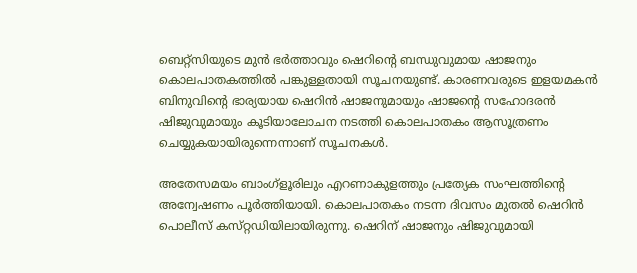ബെറ്റ്‌സിയുടെ മുന്‍ ഭര്‍ത്താവും ഷെറിന്‍റെ ബന്ധുവുമായ ഷാജനും കൊലപാതകത്തില്‍ പങ്കുള്ളതായി സൂചനയുണ്ട്. കാരണവരുടെ ഇളയമകന്‍ ബിനുവിന്‍റെ ഭാര്യയായ ഷെറിന്‍ ഷാജനുമായും ഷാജന്‍റെ സഹോദരന്‍ ഷിജുവുമായും കൂടിയാലോചന നടത്തി കൊലപാതകം ആസൂത്രണം ചെയ്യുകയായിരുന്നെന്നാണ് സൂചനകള്‍.

അതേസമയം ബാംഗ്ളൂരിലും എറണാകുളത്തും പ്രത്യേക സംഘത്തിന്‍റെ അന്വേഷണം പൂര്‍ത്തിയായി. കൊലപാതകം നടന്ന ദിവസം മുതല്‍ ഷെറിന്‍ പൊലീസ് കസ്‌റ്റഡിയിലായിരുന്നു. ഷെറിന് ഷാജനും ഷിജുവുമായി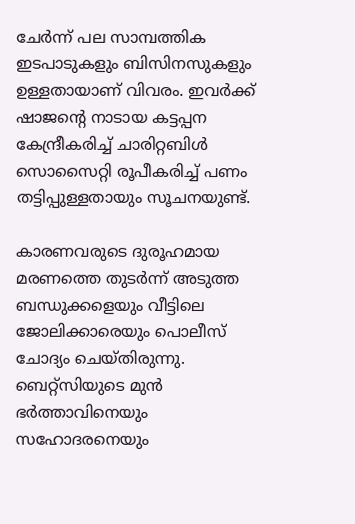ചേര്‍ന്ന് പല സാമ്പത്തിക ഇടപാടുകളും ബിസിനസുകളും ഉള്ളതായാണ്‌ വിവരം. ഇവര്‍ക്ക് ഷാജന്‍റെ നാടായ കട്ടപ്പന കേന്ദ്രീകരിച്ച് ചാരിറ്റബിള്‍ സൊസൈറ്റി രൂപീകരിച്ച് പണം തട്ടിപ്പുള്ളതായും സൂചനയുണ്ട്.

കാരണവരുടെ ദുരൂഹമായ മരണത്തെ തുടര്‍ന്ന് അടുത്ത ബന്ധുക്കളെയും വീട്ടിലെ ജോലിക്കാരെയും പൊലീസ് ചോദ്യം ചെയ്തിരുന്നു. ബെറ്റ്‌സിയുടെ മുന്‍ ഭര്‍ത്താവിനെയും സഹോദരനെയും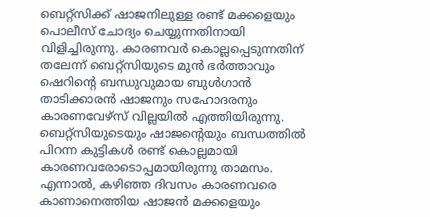ബെറ്റ്‌സിക്ക് ഷാജനിലുള്ള രണ്ട് മക്കളെയും പൊലീസ് ചോദ്യം ചെയ്യുന്നതിനായി വിളിച്ചിരുന്നു. കാരണവര്‍ കൊല്ലപ്പെടുന്നതിന് തലേന്ന് ബെറ്റ്‌സിയുടെ മുന്‍ ഭര്‍ത്താവും ഷെറിന്‍റെ ബന്ധുവുമായ ബുള്‍ഗാന്‍ താടിക്കാരന്‍ ഷാജനും സഹോദരനും കാരണവേഴ്‌സ് വില്ലയില്‍ എത്തിയിരുന്നു. ബെറ്റ്‌സിയുടെയും ഷാജന്‍റെയും ബന്ധത്തില്‍ പിറന്ന കുട്ടികള്‍ രണ്ട് കൊല്ലമായി കാരണവരോടൊപ്പമായിരുന്നു താമസം. എന്നാല്‍, കഴിഞ്ഞ ദിവസം കാരണവരെ കാണാനെത്തിയ ഷാജന്‍ മക്കളെയും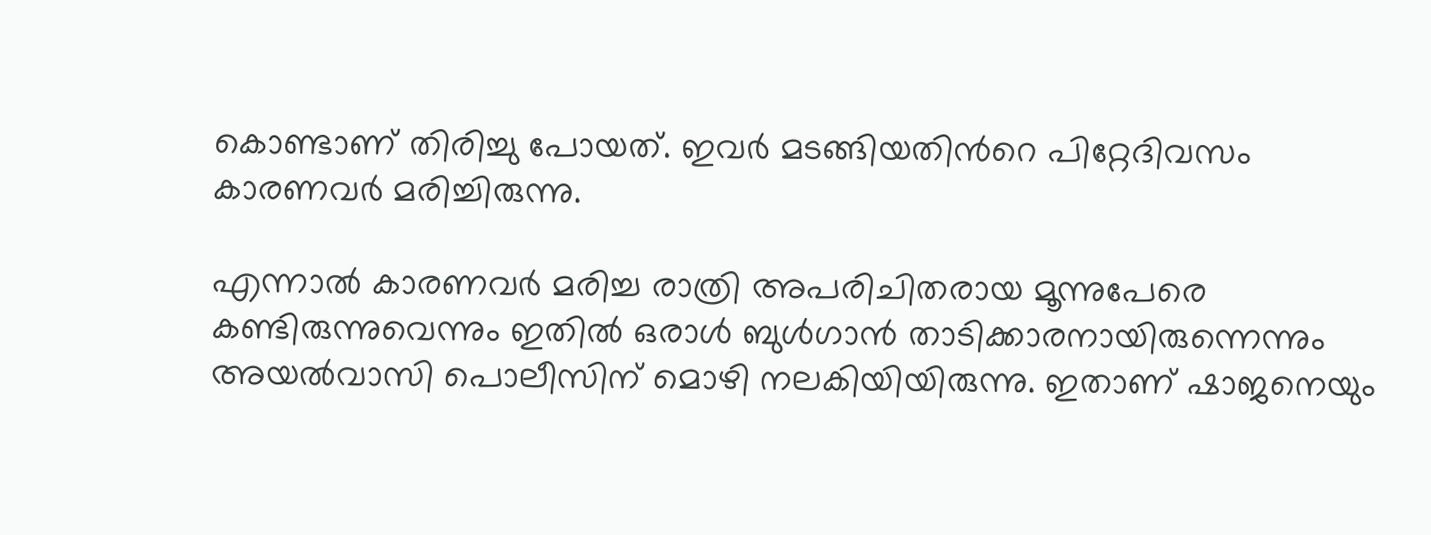കൊണ്ടാണ് തിരിച്ചു പോയത്. ഇവര്‍ മടങ്ങിയതിന്‍റെ പിറ്റേദിവസം കാരണവര്‍ മരിച്ചിരുന്നു.

എന്നാല്‍ കാരണവര്‍ മരിച്ച രാത്രി അപരിചിതരായ മൂന്നുപേരെ കണ്ടിരുന്നുവെന്നും ഇതില്‍ ഒരാള്‍ ബുള്‍ഗാന്‍ താടിക്കാരനായിരുന്നെന്നും അയല്‍വാസി പൊലീസിന് മൊഴി നലകിയിയിരുന്നു. ഇതാണ് ഷാജനെയും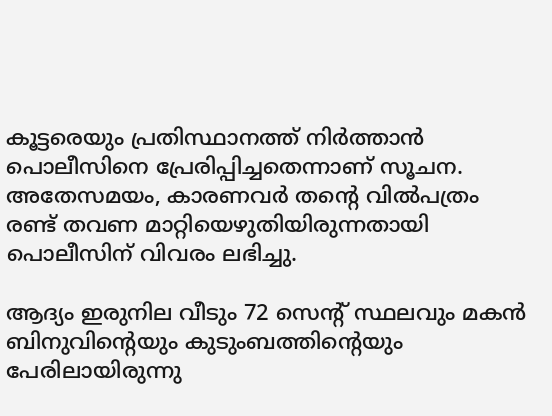കൂട്ടരെയും പ്രതിസ്ഥാനത്ത് നിര്‍ത്താന്‍ പൊലീസിനെ പ്രേരിപ്പിച്ചതെന്നാണ് സൂചന. അതേസമയം, കാരണവര്‍ തന്‍റെ വില്‍പത്രം രണ്ട് തവണ മാറ്റിയെഴുതിയിരുന്നതായി പൊലീസിന് വിവരം ലഭിച്ചു.

ആദ്യം ഇരുനില വീടും 72 സെന്‍റ് സ്ഥലവും മകന്‍ ബിനുവിന്‍റെയും കുടുംബത്തിന്‍റെയും പേരിലായിരുന്നു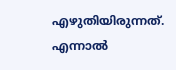എഴുതിയിരുന്നത്. എന്നാല്‍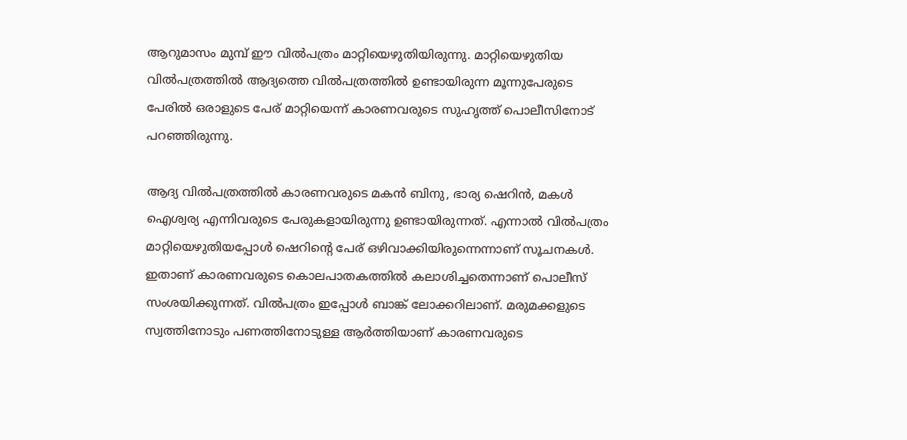ആറുമാസം മുമ്പ് ഈ വില്‍പത്രം മാറ്റിയെഴുതിയിരുന്നു. മാറ്റിയെഴുതിയ വില്‍പത്രത്തില്‍ ആദ്യത്തെ വില്‍പത്രത്തില്‍ ഉണ്ടായിരുന്ന മൂന്നുപേരുടെ പേരില്‍ ഒരാളുടെ പേര് മാറ്റിയെന്ന് കാരണവരുടെ സുഹൃത്ത് പൊലീസിനോട് പറഞ്ഞിരുന്നു.

ആദ്യ വില്‍പത്രത്തില്‍ കാരണവരുടെ മകന്‍ ബിനു, ഭാര്യ ഷെറിന്‍, മകള്‍ ഐശ്വര്യ എന്നിവരുടെ പേരുകളായിരുന്നു ഉണ്ടായിരുന്നത്. എന്നാല്‍ വില്‍പത്രം മാറ്റിയെഴുതിയപ്പോള്‍ ഷെറിന്‍റെ പേര് ഒഴിവാക്കിയിരുന്നെന്നാണ് സൂചനകള്‍. ഇതാണ് കാരണവരുടെ കൊലപാതകത്തില്‍ കലാശിച്ചതെന്നാണ് പൊലീസ് സംശയിക്കുന്നത്. വില്‍പത്രം ഇപ്പോള്‍ ബാങ്ക് ലോക്കറിലാണ്. മരുമക്കളുടെ സ്വത്തിനോടും പണത്തിനോടുള്ള ആര്‍ത്തിയാണ് കാരണവരുടെ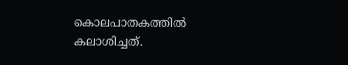കൊലപാതകത്തില്‍ കലാശിച്ചത്.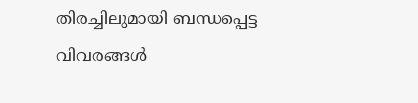തിരച്ചിലുമായി ബന്ധപ്പെട്ട വിവരങ്ങള്‍